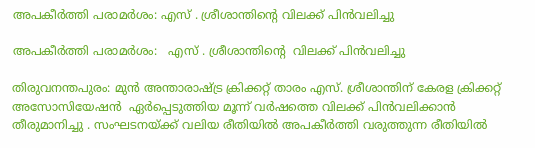അപകീർത്തി പരാമർശം: എസ് . ശ്രീശാന്തിൻ്റെ വിലക്ക് പിൻവലിച്ചു

അപകീർത്തി പരാമർശം:   എസ് . ശ്രീശാന്തിൻ്റെ  വിലക്ക് പിൻവലിച്ചു

തിരുവനന്തപുരം: മുൻ അന്താരാഷ്ട്ര ക്രിക്കറ്റ് താരം എസ്. ശ്രീശാന്തിന് കേരള ക്രിക്കറ്റ് അസോസിയേഷൻ  ഏർപ്പെടുത്തിയ മൂന്ന് വർഷത്തെ വിലക്ക് പിൻവലിക്കാൻ തീരുമാനിച്ചു . സംഘടനയ്ക്ക് വലിയ രീതിയിൽ അപകീർത്തി വരുത്തുന്ന രീതിയിൽ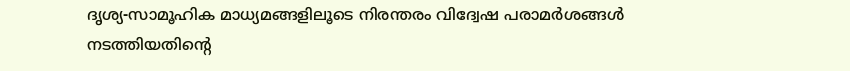ദൃശ്യ-സാമൂഹിക മാധ്യമങ്ങളിലൂടെ നിരന്തരം വിദ്വേഷ പരാമർശങ്ങൾ നടത്തിയതിന്റെ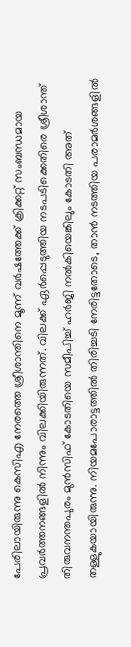പേരിലായിരുന്നു കെസിഎ നേരത്തെ ശ്രീശാന്തിനെ മൂന്ന് വർഷത്തേക്ക് ക്രിക്കറ്റ് സംബന്ധമായ പ്രവർത്തനങ്ങളിൽ നിന്നും വിലക്കിയിരുന്നത്. വിലക്ക് ഏർപ്പെടുത്തിയ നടപടിക്കെതിരെ ശ്രീശാന്ത് തിരുവനന്തപുരം മുൻസിഫ് കോടതിയെ സമീപിച്ച് ഹർജി നൽകിയെങ്കിലും കോടതി അത് തള്ളുകയായിരുന്നു. നിയമപോരാട്ടത്തിൽ തിരിച്ചടി നേരിട്ടതോടെ, താൻ നടത്തിയ പരാമർശങ്ങളിൽ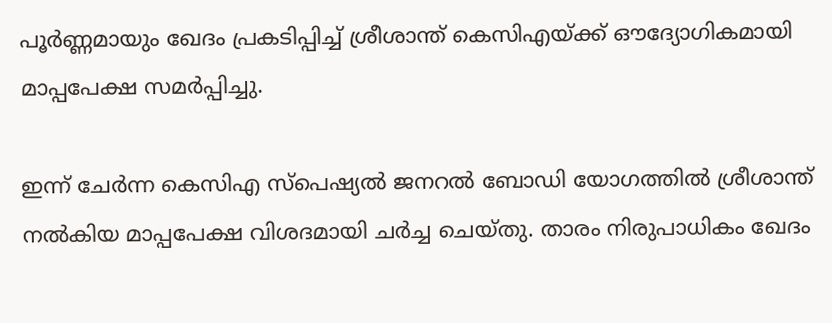പൂർണ്ണമായും ഖേദം പ്രകടിപ്പിച്ച് ശ്രീശാന്ത് കെസിഎയ്ക്ക് ഔദ്യോഗികമായി മാപ്പപേക്ഷ സമർപ്പിച്ചു.

ഇന്ന് ചേർന്ന കെസിഎ സ്പെഷ്യൽ ജനറൽ ബോഡി യോഗത്തിൽ ശ്രീശാന്ത് നൽകിയ മാപ്പപേക്ഷ വിശദമായി ചർച്ച ചെയ്തു. താരം നിരുപാധികം ഖേദം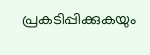പ്രകടിപ്പിക്കുകയും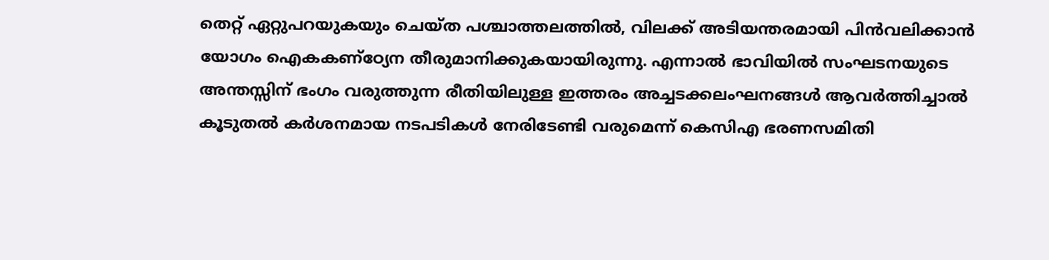തെറ്റ് ഏറ്റുപറയുകയും ചെയ്ത പശ്ചാത്തലത്തിൽ, വിലക്ക് അടിയന്തരമായി പിൻവലിക്കാൻ യോഗം ഐകകണ്ഠ്യേന തീരുമാനിക്കുകയായിരുന്നു. എന്നാൽ ഭാവിയിൽ സംഘടനയുടെ അന്തസ്സിന് ഭംഗം വരുത്തുന്ന രീതിയിലുള്ള ഇത്തരം അച്ചടക്കലംഘനങ്ങൾ ആവർത്തിച്ചാൽ കൂടുതൽ കർശനമായ നടപടികൾ നേരിടേണ്ടി വരുമെന്ന് കെസിഎ ഭരണസമിതി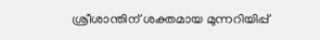ശ്രീശാന്തിന് ശക്തമായ മുന്നറിയിപ്പ്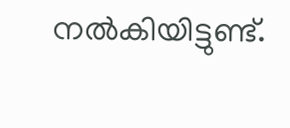നൽകിയിട്ടുണ്ട്.